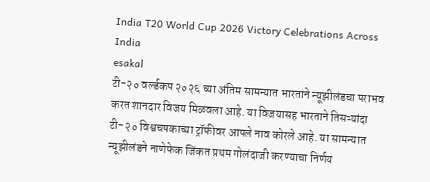India T20 World Cup 2026 Victory Celebrations Across India
esakal
टी-२० वर्ल्डकप २०२६ च्या अंतिम सामन्यात भारताने न्यूझीलंडचा पराभव करत शानदार विजय मिळवला आहे. या विजयासह भारताने तिसऱ्यांदा टी-२० विश्वचषकाच्या ट्रॉफीवर आपले नाव कोरले आहे. या सामन्यात न्यूझीलंडने नाणेफेक जिंकत प्रथम गोलंदाजी करण्याचा निर्णय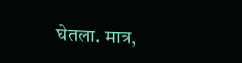घेतला. मात्र,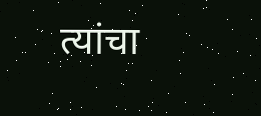त्यांचा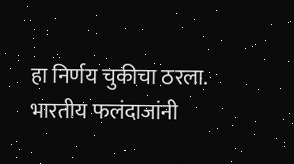हा निर्णय चुकीचा ठरला. भारतीय फलंदाजांनी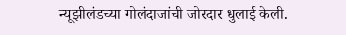न्यूझीलंडच्या गोलंदाजांची जोरदार धुलाई केली.